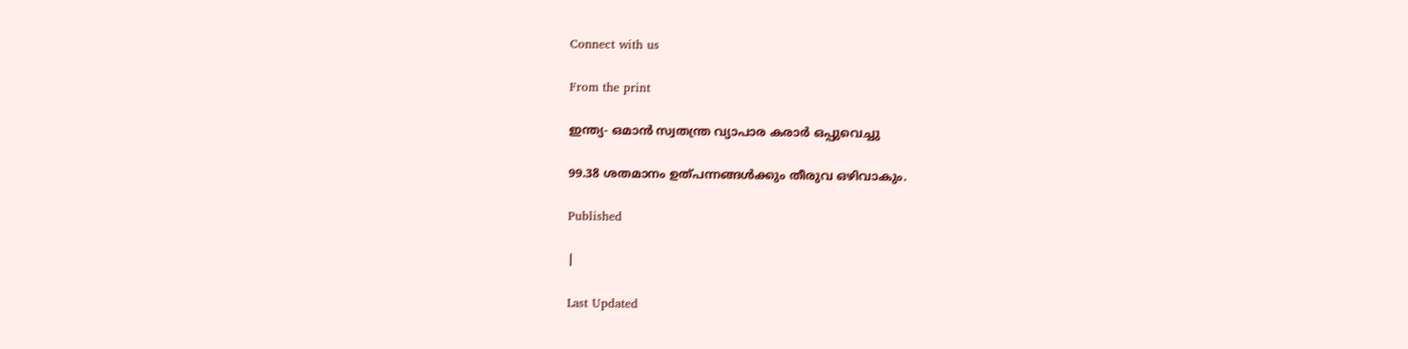Connect with us

From the print

ഇന്ത്യ- ഒമാന്‍ സ്വതന്ത്ര വ്യാപാര കരാര്‍ ഒപ്പുവെച്ചു

99.38 ശതമാനം ഉത്പന്നങ്ങള്‍ക്കും തീരുവ ഒഴിവാകും.

Published

|

Last Updated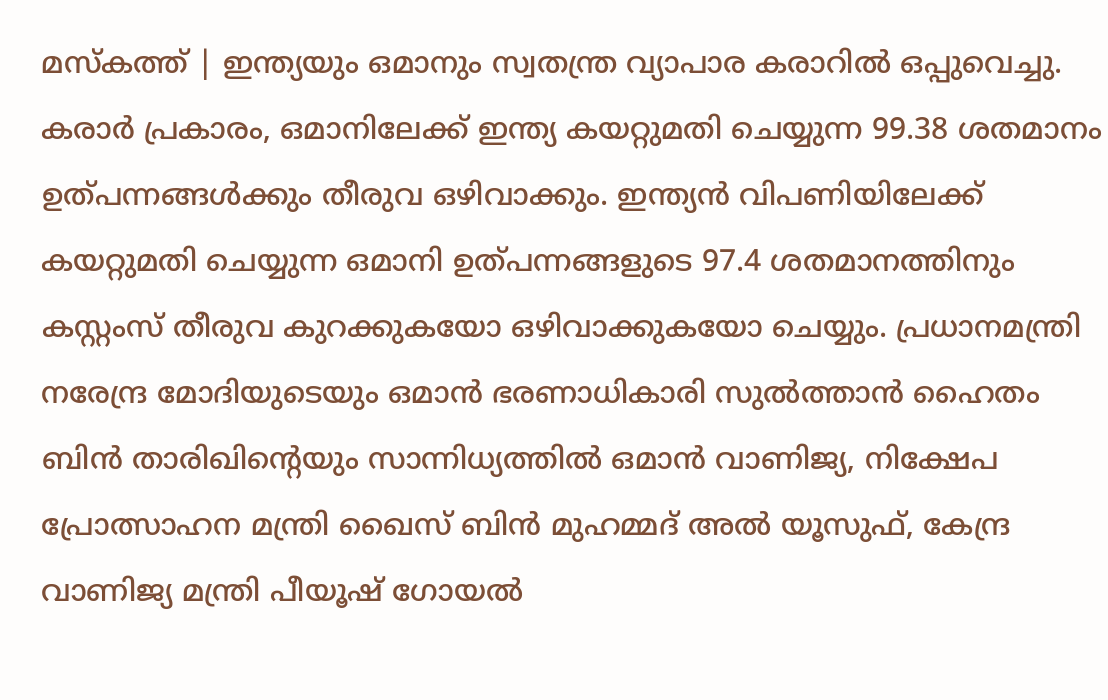മസ്‌കത്ത് | ഇന്ത്യയും ഒമാനും സ്വതന്ത്ര വ്യാപാര കരാറില്‍ ഒപ്പുവെച്ചു. കരാര്‍ പ്രകാരം, ഒമാനിലേക്ക് ഇന്ത്യ കയറ്റുമതി ചെയ്യുന്ന 99.38 ശതമാനം ഉത്പന്നങ്ങള്‍ക്കും തീരുവ ഒഴിവാക്കും. ഇന്ത്യന്‍ വിപണിയിലേക്ക് കയറ്റുമതി ചെയ്യുന്ന ഒമാനി ഉത്പന്നങ്ങളുടെ 97.4 ശതമാനത്തിനും കസ്റ്റംസ് തീരുവ കുറക്കുകയോ ഒഴിവാക്കുകയോ ചെയ്യും. പ്രധാനമന്ത്രി നരേന്ദ്ര മോദിയുടെയും ഒമാന്‍ ഭരണാധികാരി സുല്‍ത്താന്‍ ഹൈതം ബിന്‍ താരിഖിന്റെയും സാന്നിധ്യത്തില്‍ ഒമാന്‍ വാണിജ്യ, നിക്ഷേപ പ്രോത്സാഹന മന്ത്രി ഖൈസ് ബിന്‍ മുഹമ്മദ് അല്‍ യൂസുഫ്, കേന്ദ്ര വാണിജ്യ മന്ത്രി പീയൂഷ് ഗോയല്‍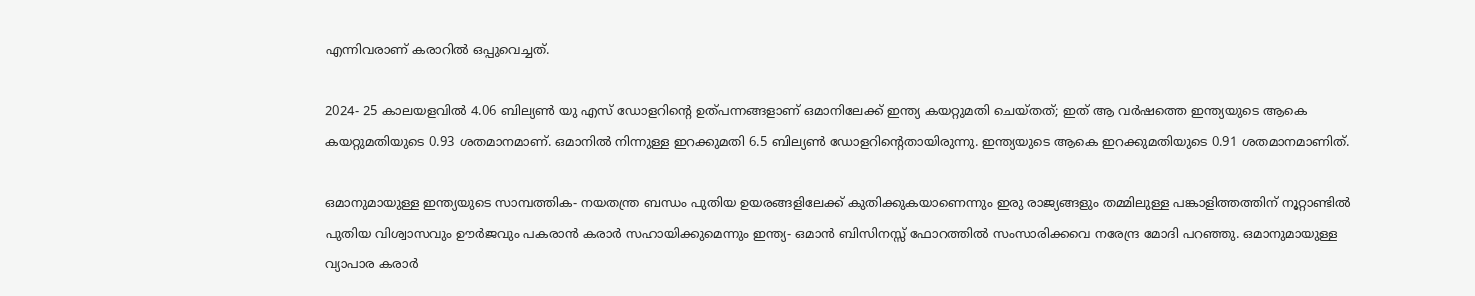എന്നിവരാണ് കരാറില്‍ ഒപ്പുവെച്ചത്.

2024- 25 കാലയളവില്‍ 4.06 ബില്യണ്‍ യു എസ് ഡോളറിന്റെ ഉത്പന്നങ്ങളാണ് ഒമാനിലേക്ക് ഇന്ത്യ കയറ്റുമതി ചെയ്തത്; ഇത് ആ വര്‍ഷത്തെ ഇന്ത്യയുടെ ആകെ കയറ്റുമതിയുടെ 0.93 ശതമാനമാണ്. ഒമാനില്‍ നിന്നുള്ള ഇറക്കുമതി 6.5 ബില്യണ്‍ ഡോളറിന്റെതായിരുന്നു. ഇന്ത്യയുടെ ആകെ ഇറക്കുമതിയുടെ 0.91 ശതമാനമാണിത്.

ഒമാനുമായുള്ള ഇന്ത്യയുടെ സാമ്പത്തിക- നയതന്ത്ര ബന്ധം പുതിയ ഉയരങ്ങളിലേക്ക് കുതിക്കുകയാണെന്നും ഇരു രാജ്യങ്ങളും തമ്മിലുള്ള പങ്കാളിത്തത്തിന് നൂറ്റാണ്ടില്‍ പുതിയ വിശ്വാസവും ഊര്‍ജവും പകരാന്‍ കരാര്‍ സഹായിക്കുമെന്നും ഇന്ത്യ- ഒമാന്‍ ബിസിനസ്സ് ഫോറത്തില്‍ സംസാരിക്കവെ നരേന്ദ്ര മോദി പറഞ്ഞു. ഒമാനുമായുള്ള വ്യാപാര കരാര്‍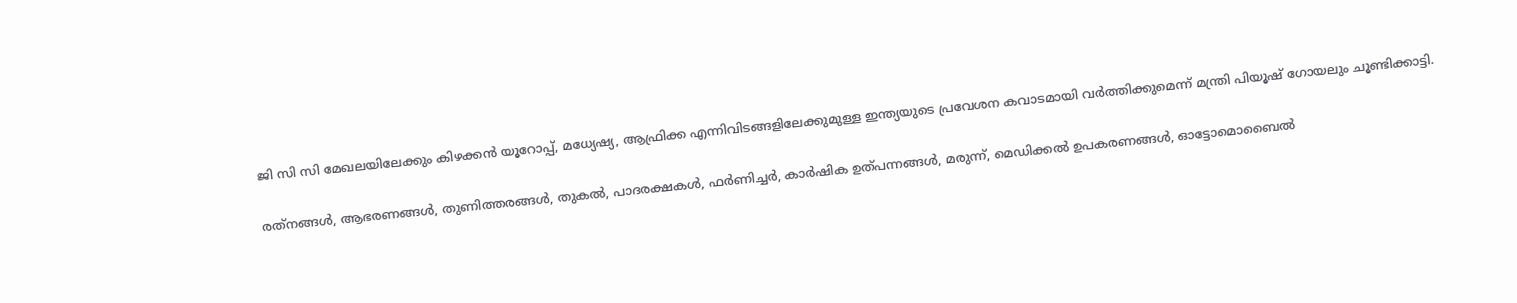ജി സി സി മേഖലയിലേക്കും കിഴക്കന്‍ യൂറോപ്പ്, മധ്യേഷ്യ, ആഫ്രിക്ക എന്നിവിടങ്ങളിലേക്കുമുള്ള ഇന്ത്യയുടെ പ്രവേശന കവാടമായി വര്‍ത്തിക്കുമെന്ന് മന്ത്രി പിയൂഷ് ഗോയലും ചൂണ്ടിക്കാട്ടി.

രത്‌നങ്ങള്‍, ആഭരണങ്ങള്‍, തുണിത്തരങ്ങള്‍, തുകല്‍, പാദരക്ഷകള്‍, ഫര്‍ണിച്ചര്‍, കാര്‍ഷിക ഉത്പന്നങ്ങള്‍, മരുന്ന്, മെഡിക്കല്‍ ഉപകരണങ്ങള്‍, ഓട്ടോമൊബൈല്‍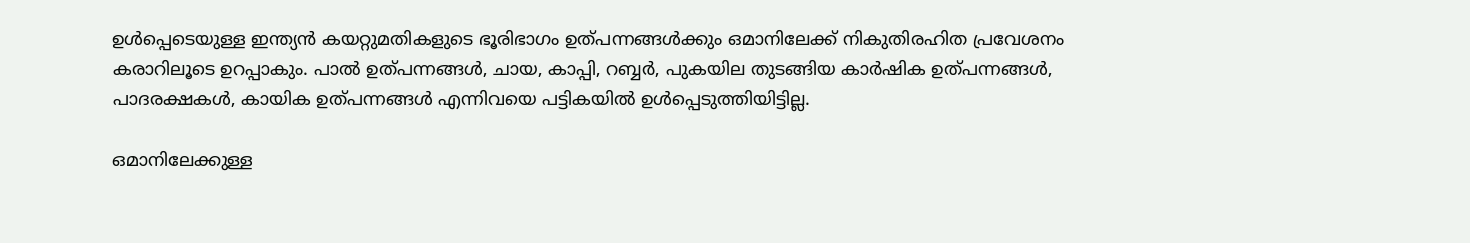ഉള്‍പ്പെടെയുള്ള ഇന്ത്യന്‍ കയറ്റുമതികളുടെ ഭൂരിഭാഗം ഉത്പന്നങ്ങള്‍ക്കും ഒമാനിലേക്ക് നികുതിരഹിത പ്രവേശനം കരാറിലൂടെ ഉറപ്പാകും. പാല്‍ ഉത്പന്നങ്ങള്‍, ചായ, കാപ്പി, റബ്ബര്‍, പുകയില തുടങ്ങിയ കാര്‍ഷിക ഉത്പന്നങ്ങള്‍, പാദരക്ഷകള്‍, കായിക ഉത്പന്നങ്ങള്‍ എന്നിവയെ പട്ടികയില്‍ ഉള്‍പ്പെടുത്തിയിട്ടില്ല.

ഒമാനിലേക്കുള്ള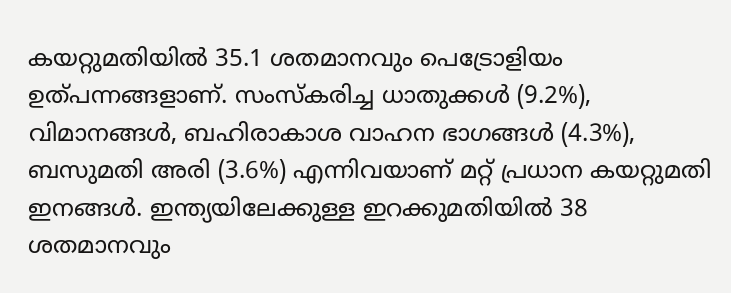കയറ്റുമതിയില്‍ 35.1 ശതമാനവും പെട്രോളിയം ഉത്പന്നങ്ങളാണ്. സംസ്‌കരിച്ച ധാതുക്കള്‍ (9.2%), വിമാനങ്ങള്‍, ബഹിരാകാശ വാഹന ഭാഗങ്ങള്‍ (4.3%), ബസുമതി അരി (3.6%) എന്നിവയാണ് മറ്റ് പ്രധാന കയറ്റുമതി ഇനങ്ങള്‍. ഇന്ത്യയിലേക്കുള്ള ഇറക്കുമതിയില്‍ 38 ശതമാനവും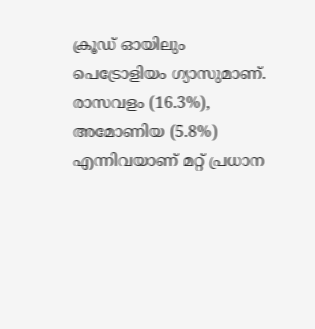ക്രൂഡ് ഓയിലും പെട്രോളിയം ഗ്യാസുമാണ്. രാസവളം (16.3%), അമോണിയ (5.8%) എന്നിവയാണ് മറ്റ് പ്രധാന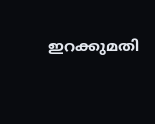ഇറക്കുമതി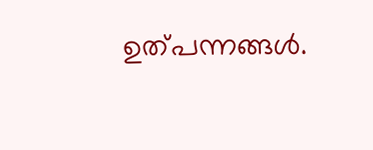ഉത്പന്നങ്ങള്‍.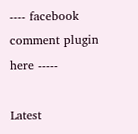---- facebook comment plugin here -----

Latest